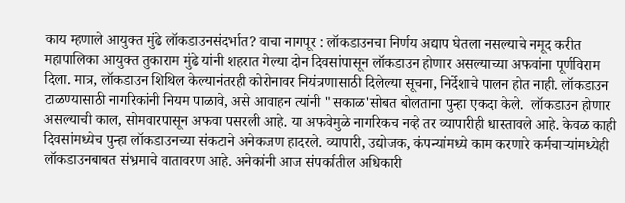काय म्हणाले आयुक्त मुंढे लॉकडाउनसंदर्भात? वाचा नागपूर : लॉकडाउनचा निर्णय अद्याप घेतला नसल्याचे नमूद करीत महापालिका आयुक्त तुकाराम मुंढे यांनी शहरात गेल्या दोन दिवसांपासून लॉकडाउन होणार असल्याच्या अफवांना पूर्णविराम दिला. मात्र, लॉकडाउन शिथिल केल्यानंतरही कोरोनावर नियंत्रणासाठी दिलेल्या सूचना, निर्देशाचे पालन होत नाही. लॉकडाउन टाळण्यासाठी नागरिकांनी नियम पाळावे, असे आवाहन त्यांनी "सकाळ'सोबत बोलताना पुन्हा एकदा केले.  लॉकडाउन होणार असल्याची काल, सोमवारपासून अफवा पसरली आहे. या अफवेमुळे नागरिकच नव्हे तर व्यापारीही धास्तावले आहे. केवळ काही दिवसांमध्येच पुन्हा लॉकडाउनच्या संकटाने अनेकजण हादरले. व्यापारी, उद्योजक, कंपन्यांमध्ये काम करणारे कर्मचाऱ्यांमध्येही लॉकडाउनबाबत संभ्रमाचे वातावरण आहे. अनेकांनी आज संपर्कातील अधिकारी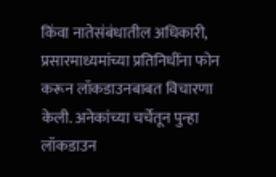किंवा नातेसंबंधातील अधिकारी, प्रसारमाध्यमांच्या प्रतिनिधींना फोन करून लॉकडाउनबाबत विचारणा केली. अनेकांच्या चर्चेतून पुन्हा लॉकडाउन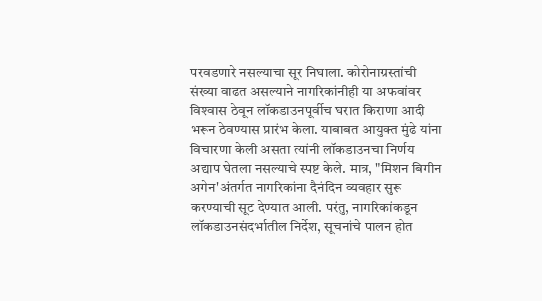परवडणारे नसल्याचा सूर निघाला. कोरोनाग्रस्तांची संख्या वाढत असल्याने नागरिकांनीही या अफवांवर विश्‍वास ठेवून लॉकडाउनपूर्वीच घरात किराणा आदी भरून ठेवण्यास प्रारंभ केला. याबाबत आयुक्त मुंढे यांना विचारणा केली असता त्यांनी लॉकडाउनचा निर्णय अद्याप घेतला नसल्याचे स्पष्ट केले. मात्र, "मिशन बिगीन अगेन'अंतर्गत नागरिकांना दैनंदिन व्यवहार सुरू करण्याची सूट देण्यात आली. परंतु, नागरिकांकडून लॉकडाउनसंदर्भातील निर्देश, सूचनांचे पालन होत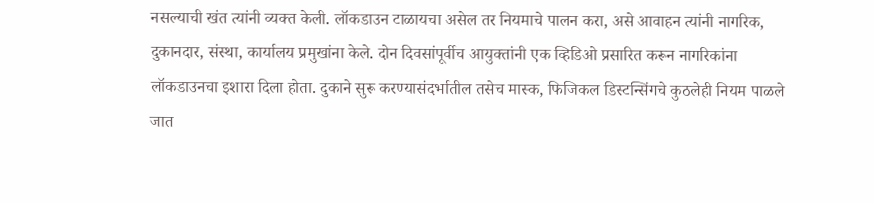नसल्याची खंत त्यांनी व्यक्त केली. लॉकडाउन टाळायचा असेल तर नियमाचे पालन करा, असे आवाहन त्यांनी नागरिक, दुकानदार, संस्था, कार्यालय प्रमुखांना केले. दोन दिवसांपूर्वीच आयुक्तांनी एक व्हिडिओ प्रसारित करून नागरिकांना लॉकडाउनचा इशारा दिला होता. दुकाने सुरू करण्यासंदर्भातील तसेच मास्क, फिजिकल डिस्टन्सिंगचे कुठलेही नियम पाळले जात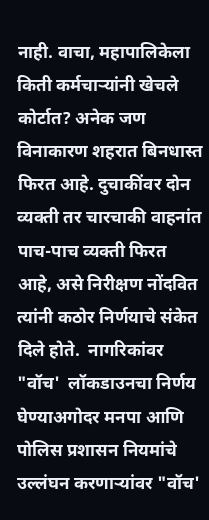नाही. वाचा, महापालिकेला किती कर्मचाऱ्यांनी खेचले कोर्टात? अनेक जण विनाकारण शहरात बिनधास्त फिरत आहे. दुचाकींवर दोन व्यक्ती तर चारचाकी वाहनांत पाच-पाच व्यक्ती फिरत आहे, असे निरीक्षण नोंदवित त्यांनी कठोर निर्णयाचे संकेत दिले होते.  नागरिकांवर "वॉच'  लॉकडाउनचा निर्णय घेण्याअगोदर मनपा आणि पोलिस प्रशासन नियमांचे उल्लंघन करणाऱ्यांवर "वॉच'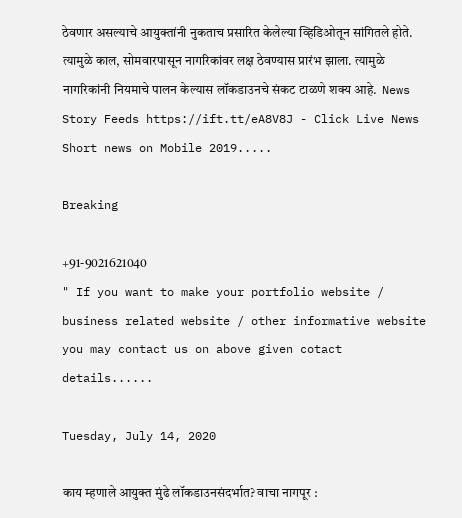ठेवणार असल्याचे आयुक्तांनी नुकताच प्रसारित केलेल्या व्हिडिओतून सांगितले होते. त्यामुळे काल, सोमवारपासून नागरिकांवर लक्ष ठेवण्यास प्रारंभ झाला. त्यामुळे नागरिकांनी नियमाचे पालन केल्यास लॉकडाउनचे संकट टाळणे शक्‍य आहे.  News Story Feeds https://ift.tt/eA8V8J - Click Live News Short news on Mobile 2019.....

Breaking

+91-9021621040
" If you want to make your portfolio website / business related website / other informative website you may contact us on above given cotact details......

Tuesday, July 14, 2020

काय म्हणाले आयुक्त मुंढे लॉकडाउनसंदर्भात? वाचा नागपूर :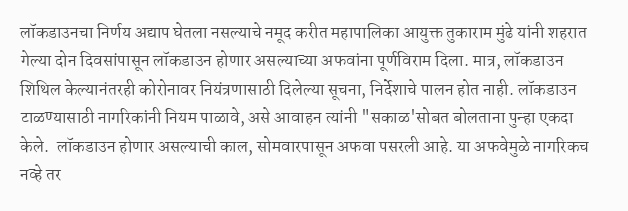लॉकडाउनचा निर्णय अद्याप घेतला नसल्याचे नमूद करीत महापालिका आयुक्त तुकाराम मुंढे यांनी शहरात गेल्या दोन दिवसांपासून लॉकडाउन होणार असल्याच्या अफवांना पूर्णविराम दिला. मात्र, लॉकडाउन शिथिल केल्यानंतरही कोरोनावर नियंत्रणासाठी दिलेल्या सूचना, निर्देशाचे पालन होत नाही. लॉकडाउन टाळण्यासाठी नागरिकांनी नियम पाळावे, असे आवाहन त्यांनी "सकाळ'सोबत बोलताना पुन्हा एकदा केले.  लॉकडाउन होणार असल्याची काल, सोमवारपासून अफवा पसरली आहे. या अफवेमुळे नागरिकच नव्हे तर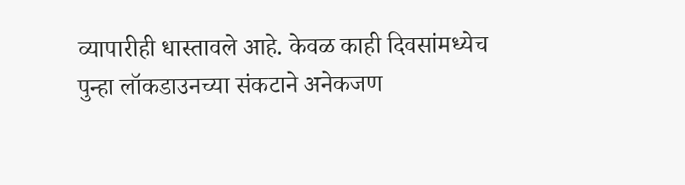व्यापारीही धास्तावले आहे. केवळ काही दिवसांमध्येच पुन्हा लॉकडाउनच्या संकटाने अनेकजण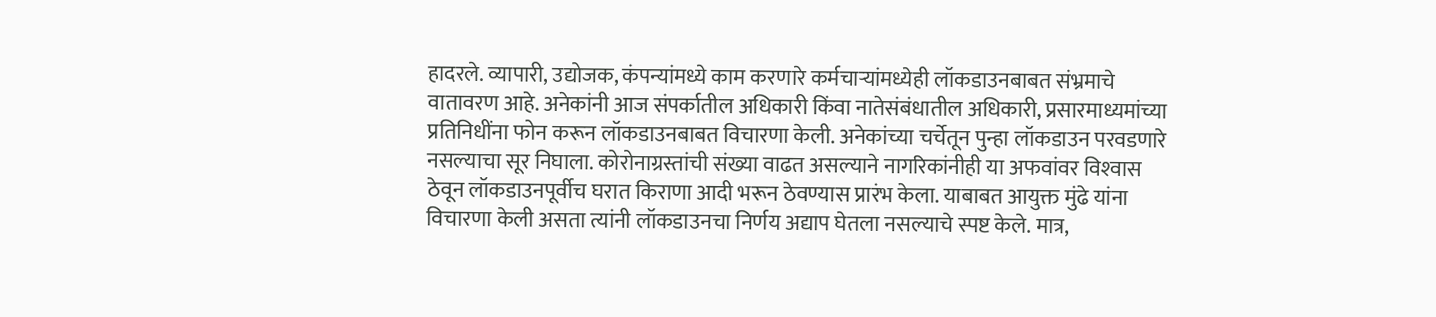हादरले. व्यापारी, उद्योजक, कंपन्यांमध्ये काम करणारे कर्मचाऱ्यांमध्येही लॉकडाउनबाबत संभ्रमाचे वातावरण आहे. अनेकांनी आज संपर्कातील अधिकारी किंवा नातेसंबंधातील अधिकारी, प्रसारमाध्यमांच्या प्रतिनिधींना फोन करून लॉकडाउनबाबत विचारणा केली. अनेकांच्या चर्चेतून पुन्हा लॉकडाउन परवडणारे नसल्याचा सूर निघाला. कोरोनाग्रस्तांची संख्या वाढत असल्याने नागरिकांनीही या अफवांवर विश्‍वास ठेवून लॉकडाउनपूर्वीच घरात किराणा आदी भरून ठेवण्यास प्रारंभ केला. याबाबत आयुक्त मुंढे यांना विचारणा केली असता त्यांनी लॉकडाउनचा निर्णय अद्याप घेतला नसल्याचे स्पष्ट केले. मात्र,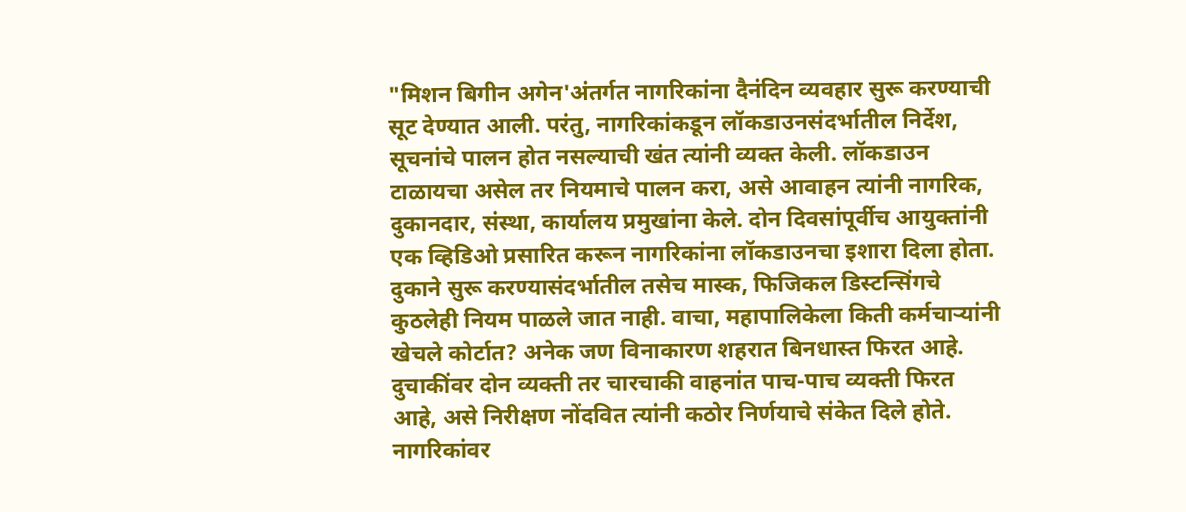"मिशन बिगीन अगेन'अंतर्गत नागरिकांना दैनंदिन व्यवहार सुरू करण्याची सूट देण्यात आली. परंतु, नागरिकांकडून लॉकडाउनसंदर्भातील निर्देश, सूचनांचे पालन होत नसल्याची खंत त्यांनी व्यक्त केली. लॉकडाउन टाळायचा असेल तर नियमाचे पालन करा, असे आवाहन त्यांनी नागरिक, दुकानदार, संस्था, कार्यालय प्रमुखांना केले. दोन दिवसांपूर्वीच आयुक्तांनी एक व्हिडिओ प्रसारित करून नागरिकांना लॉकडाउनचा इशारा दिला होता. दुकाने सुरू करण्यासंदर्भातील तसेच मास्क, फिजिकल डिस्टन्सिंगचे कुठलेही नियम पाळले जात नाही. वाचा, महापालिकेला किती कर्मचाऱ्यांनी खेचले कोर्टात? अनेक जण विनाकारण शहरात बिनधास्त फिरत आहे. दुचाकींवर दोन व्यक्ती तर चारचाकी वाहनांत पाच-पाच व्यक्ती फिरत आहे, असे निरीक्षण नोंदवित त्यांनी कठोर निर्णयाचे संकेत दिले होते.  नागरिकांवर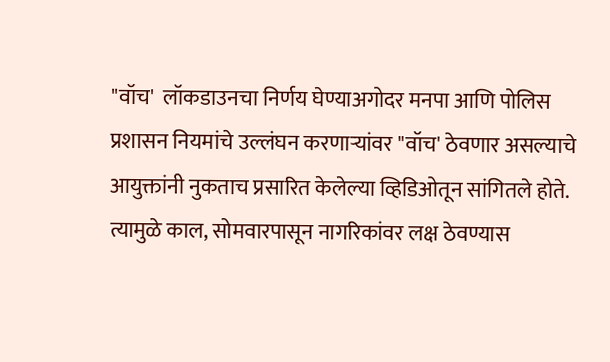"वॉच'  लॉकडाउनचा निर्णय घेण्याअगोदर मनपा आणि पोलिस प्रशासन नियमांचे उल्लंघन करणाऱ्यांवर "वॉच' ठेवणार असल्याचे आयुक्तांनी नुकताच प्रसारित केलेल्या व्हिडिओतून सांगितले होते. त्यामुळे काल, सोमवारपासून नागरिकांवर लक्ष ठेवण्यास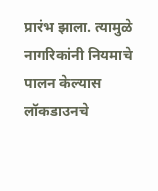प्रारंभ झाला. त्यामुळे नागरिकांनी नियमाचे पालन केल्यास लॉकडाउनचे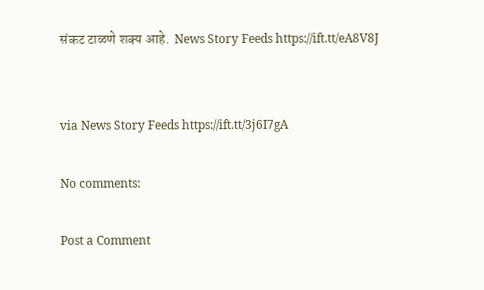संकट टाळणे शक्‍य आहे.  News Story Feeds https://ift.tt/eA8V8J


via News Story Feeds https://ift.tt/3j6I7gA

No comments:

Post a Comment